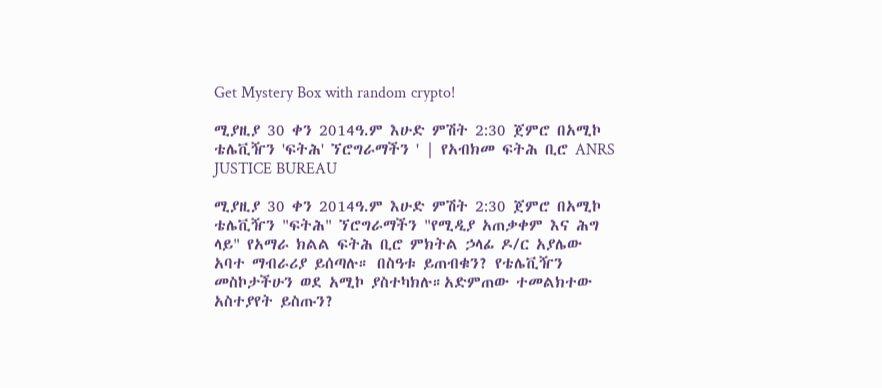Get Mystery Box with random crypto!

ሚያዚያ 30 ቀን 2014ዓ.ም እሁድ ምሽት 2:30 ጀምሮ በአሚኮ ቴሌቪዥን 'ፍትሕ' ኘሮግራማችን ' | የአብክመ ፍትሕ ቢሮ ANRS JUSTICE BUREAU

ሚያዚያ 30 ቀን 2014ዓ.ም እሁድ ምሽት 2:30 ጀምሮ በአሚኮ ቴሌቪዥን "ፍትሕ" ኘሮግራማችን "የሚዲያ አጠቃቀም እና ሕግ ላይ" የአማራ ክልል ፍትሕ ቢሮ ምክትል ኃላፊ ዶ/ር አያሌው አባተ ማብራሪያ ይሰጣሉ። በስዓቱ ይጠብቁን? የቴሌቪዥን መስኮታችሁን ወደ አሚኮ ያስተካክሉ።አድምጠው ተመልክተው አስተያየት ይስጡን?